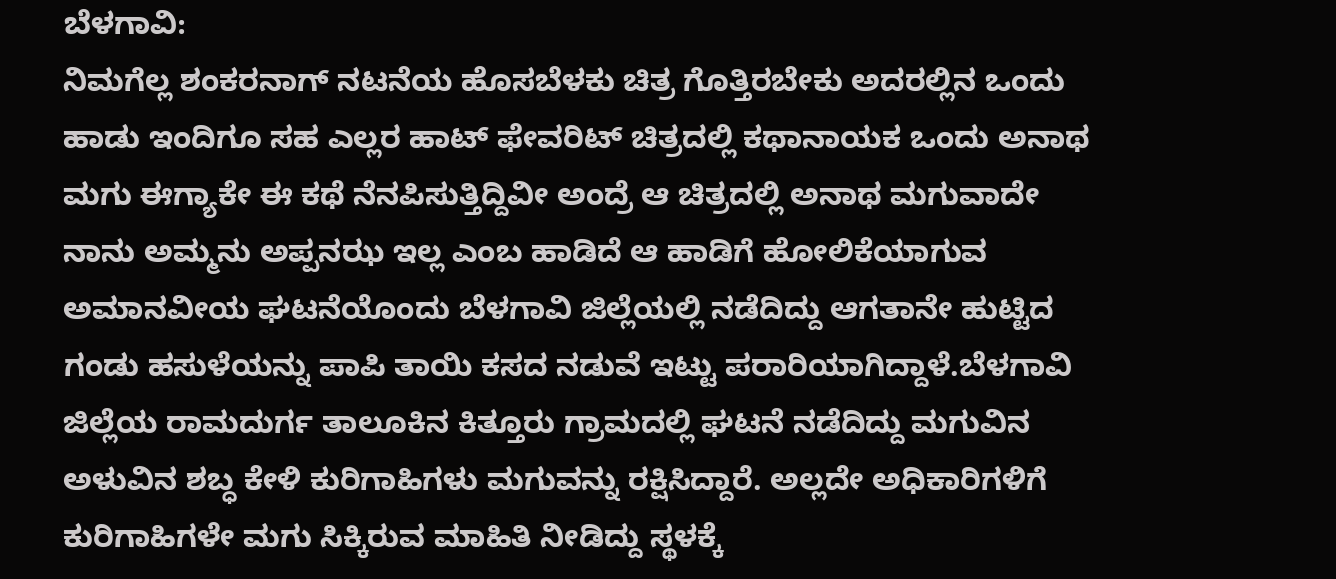ಬೆಳಗಾವಿ:
ನಿಮಗೆಲ್ಲ ಶಂಕರನಾಗ್ ನಟನೆಯ ಹೊಸಬೆಳಕು ಚಿತ್ರ ಗೊತ್ತಿರಬೇಕು ಅದರಲ್ಲಿನ ಒಂದು ಹಾಡು ಇಂದಿಗೂ ಸಹ ಎಲ್ಲರ ಹಾಟ್ ಫೇವರಿಟ್ ಚಿತ್ರದಲ್ಲಿ ಕಥಾನಾಯಕ ಒಂದು ಅನಾಥ ಮಗು ಈಗ್ಯಾಕೇ ಈ ಕಥೆ ನೆನಪಿಸುತ್ತಿದ್ದಿವೀ ಅಂದ್ರೆ ಆ ಚಿತ್ರದಲ್ಲಿ ಅನಾಥ ಮಗುವಾದೇ ನಾನು ಅಮ್ಮನು ಅಪ್ಪನಝ ಇಲ್ಲ ಎಂಬ ಹಾಡಿದೆ ಆ ಹಾಡಿಗೆ ಹೋಲಿಕೆಯಾಗುವ ಅಮಾನವೀಯ ಘಟನೆಯೊಂದು ಬೆಳಗಾವಿ ಜಿಲ್ಲೆಯಲ್ಲಿ ನಡೆದಿದ್ದು ಆಗತಾನೇ ಹುಟ್ಟಿದ ಗಂಡು ಹಸುಳೆಯನ್ನು ಪಾಪಿ ತಾಯಿ ಕಸದ ನಡುವೆ ಇಟ್ಟು ಪರಾರಿಯಾಗಿದ್ದಾಳೆ.ಬೆಳಗಾವಿ ಜಿಲ್ಲೆಯ ರಾಮದುರ್ಗ ತಾಲೂಕಿನ ಕಿತ್ತೂರು ಗ್ರಾಮದಲ್ಲಿ ಘಟನೆ ನಡೆದಿದ್ದು ಮಗುವಿನ ಅಳುವಿನ ಶಬ್ಧ ಕೇಳಿ ಕುರಿಗಾಹಿಗಳು ಮಗುವನ್ನು ರಕ್ಷಿಸಿದ್ದಾರೆ. ಅಲ್ಲದೇ ಅಧಿಕಾರಿಗಳಿಗೆ ಕುರಿಗಾಹಿಗಳೇ ಮಗು ಸಿಕ್ಕಿರುವ ಮಾಹಿತಿ ನೀಡಿದ್ದು ಸ್ಥಳಕ್ಕೆ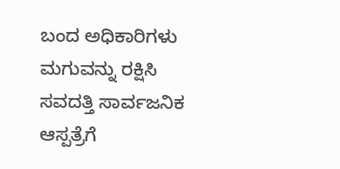ಬಂದ ಅಧಿಕಾರಿಗಳು ಮಗುವನ್ನು ರಕ್ಷಿಸಿ ಸವದತ್ತಿ ಸಾರ್ವಜನಿಕ ಆಸ್ಪತ್ರೆಗೆ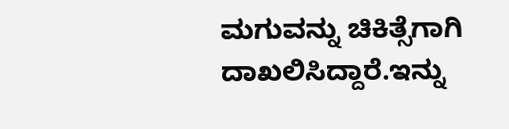ಮಗುವನ್ನು ಚಿಕಿತ್ಸೆಗಾಗಿ ದಾಖಲಿಸಿದ್ದಾರೆ.ಇನ್ನು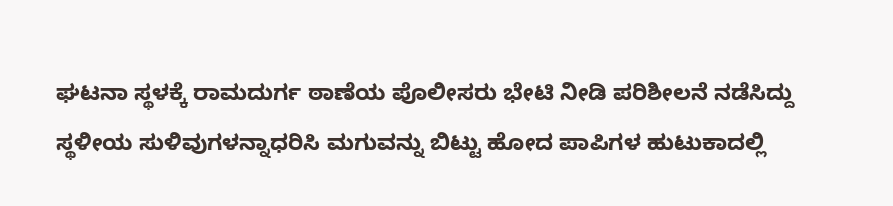ಘಟನಾ ಸ್ಥಳಕ್ಕೆ ರಾಮದುರ್ಗ ಠಾಣೆಯ ಪೊಲೀಸರು ಭೇಟಿ ನೀಡಿ ಪರಿಶೀಲನೆ ನಡೆಸಿದ್ದು ಸ್ಥಳೀಯ ಸುಳಿವುಗಳನ್ನಾಧರಿಸಿ ಮಗುವನ್ನು ಬಿಟ್ಟು ಹೋದ ಪಾಪಿಗಳ ಹುಟುಕಾದಲ್ಲಿ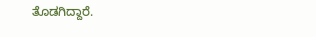ತೊಡಗಿದ್ದಾರೆ.